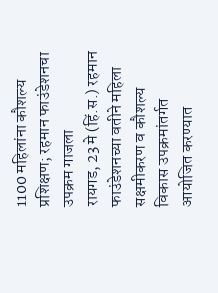1100 महिलांना कौशल्य प्रशिक्षण; रहमान फाउंडेशनचा उपक्रम गाजला
रायगड, 23 मे (हिं.स.) रहमान फाउंडेशनच्या वतीने महिला सक्षमीकरण व कौशल्य विकास उपक्रमांतर्गत आयोजित करण्यात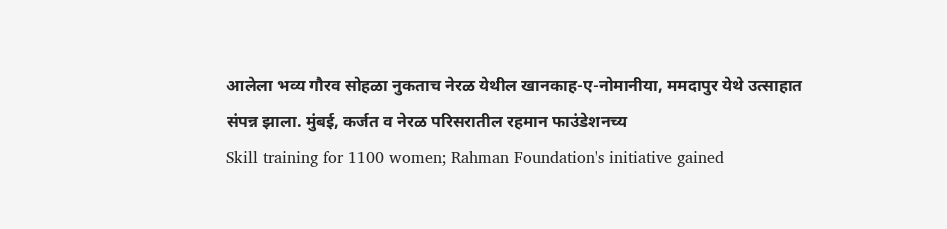आलेला भव्य गौरव सोहळा नुकताच नेरळ येथील खानकाह-ए-नोमानीया, ममदापुर येथे उत्साहात संपन्न झाला. मुंबई, कर्जत व नेरळ परिसरातील रहमान फाउंडेशनच्य
Skill training for 1100 women; Rahman Foundation's initiative gained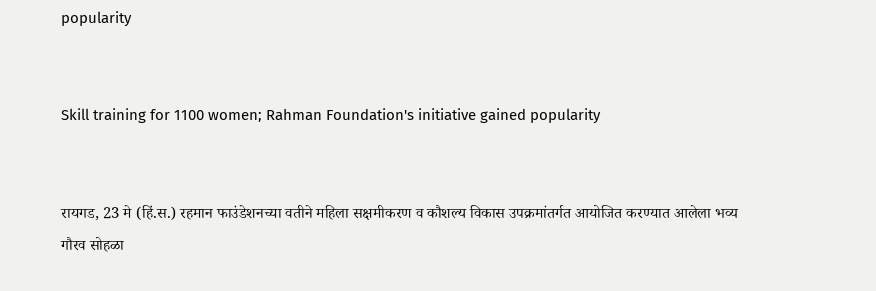popularity


Skill training for 1100 women; Rahman Foundation's initiative gained popularity


रायगड, 23 मे (हिं.स.) रहमान फाउंडेशनच्या वतीने महिला सक्षमीकरण व कौशल्य विकास उपक्रमांतर्गत आयोजित करण्यात आलेला भव्य गौरव सोहळा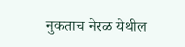नुकताच नेरळ येथील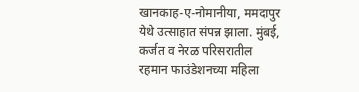खानकाह-ए-नोमानीया, ममदापुर येथे उत्साहात संपन्न झाला. मुंबई, कर्जत व नेरळ परिसरातील रहमान फाउंडेशनच्या महिला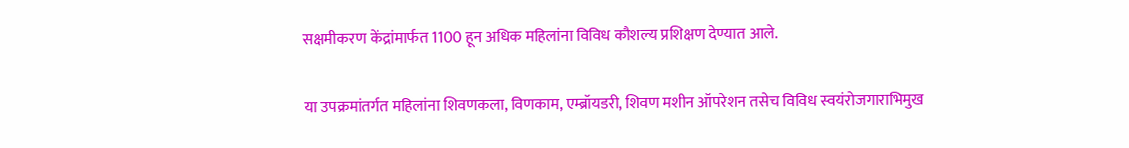सक्षमीकरण केंद्रांमार्फत 1100 हून अधिक महिलांना विविध कौशल्य प्रशिक्षण देण्यात आले.

या उपक्रमांतर्गत महिलांना शिवणकला, विणकाम, एम्ब्रॉयडरी, शिवण मशीन ऑपरेशन तसेच विविध स्वयंरोजगाराभिमुख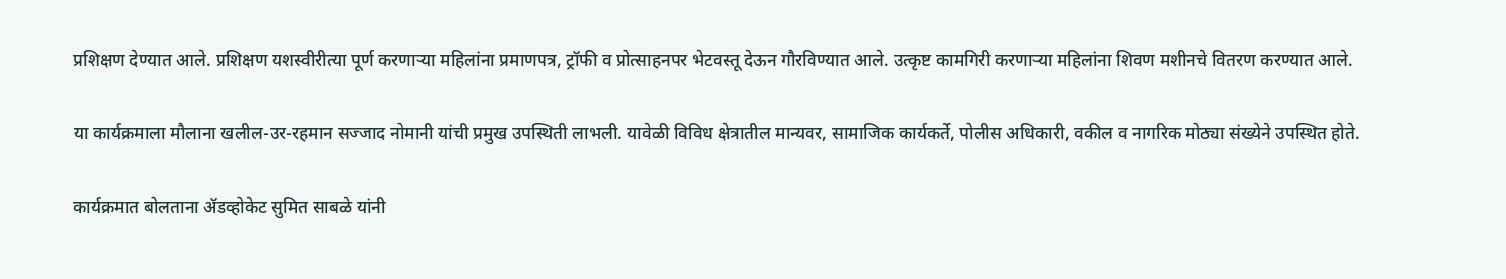प्रशिक्षण देण्यात आले. प्रशिक्षण यशस्वीरीत्या पूर्ण करणाऱ्या महिलांना प्रमाणपत्र, ट्रॉफी व प्रोत्साहनपर भेटवस्तू देऊन गौरविण्यात आले. उत्कृष्ट कामगिरी करणाऱ्या महिलांना शिवण मशीनचे वितरण करण्यात आले.

या कार्यक्रमाला मौलाना खलील-उर-रहमान सज्जाद नोमानी यांची प्रमुख उपस्थिती लाभली. यावेळी विविध क्षेत्रातील मान्यवर, सामाजिक कार्यकर्ते, पोलीस अधिकारी, वकील व नागरिक मोठ्या संख्येने उपस्थित होते.

कार्यक्रमात बोलताना ॲडव्होकेट सुमित साबळे यांनी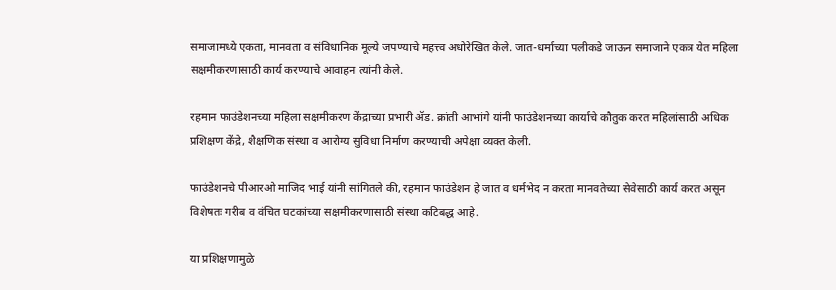समाजामध्ये एकता, मानवता व संविधानिक मूल्ये जपण्याचे महत्त्व अधोरेखित केले. जात-धर्माच्या पलीकडे जाऊन समाजाने एकत्र येत महिला सक्षमीकरणासाठी कार्य करण्याचे आवाहन त्यांनी केले.

रहमान फाउंडेशनच्या महिला सक्षमीकरण केंद्राच्या प्रभारी ॲड. क्रांती आभांगे यांनी फाउंडेशनच्या कार्याचे कौतुक करत महिलांसाठी अधिक प्रशिक्षण केंद्रे, शैक्षणिक संस्था व आरोग्य सुविधा निर्माण करण्याची अपेक्षा व्यक्त केली.

फाउंडेशनचे पीआरओ माजिद भाई यांनी सांगितले की, रहमान फाउंडेशन हे जात व धर्मभेद न करता मानवतेच्या सेवेसाठी कार्य करत असून विशेषतः गरीब व वंचित घटकांच्या सक्षमीकरणासाठी संस्था कटिबद्ध आहे.

या प्रशिक्षणामुळे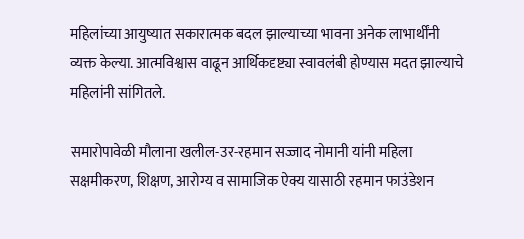महिलांच्या आयुष्यात सकारात्मक बदल झाल्याच्या भावना अनेक लाभार्थींनी व्यक्त केल्या. आत्मविश्वास वाढून आर्थिकदृष्ट्या स्वावलंबी होण्यास मदत झाल्याचे महिलांनी सांगितले.

समारोपावेळी मौलाना खलील-उर-रहमान सज्जाद नोमानी यांनी महिला सक्षमीकरण, शिक्षण, आरोग्य व सामाजिक ऐक्य यासाठी रहमान फाउंडेशन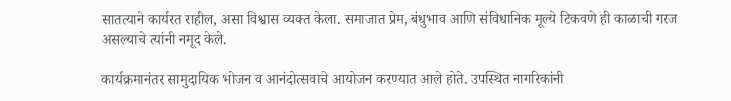सातत्याने कार्यरत राहील, असा विश्वास व्यक्त केला. समाजात प्रेम, बंधुभाव आणि संविधानिक मूल्ये टिकवणे ही काळाची गरज असल्याचे त्यांनी नमूद केले.

कार्यक्रमानंतर सामुदायिक भोजन व आनंदोत्सवाचे आयोजन करण्यात आले होते. उपस्थित नागरिकांनी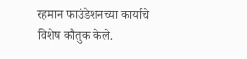रहमान फाउंडेशनच्या कार्याचे विशेष कौतुक केले.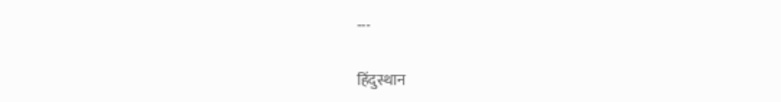---

हिंदुस्थान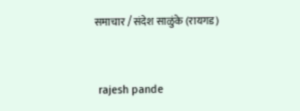समाचार / संदेश साळुंके (रायगड)


 rajesh pande